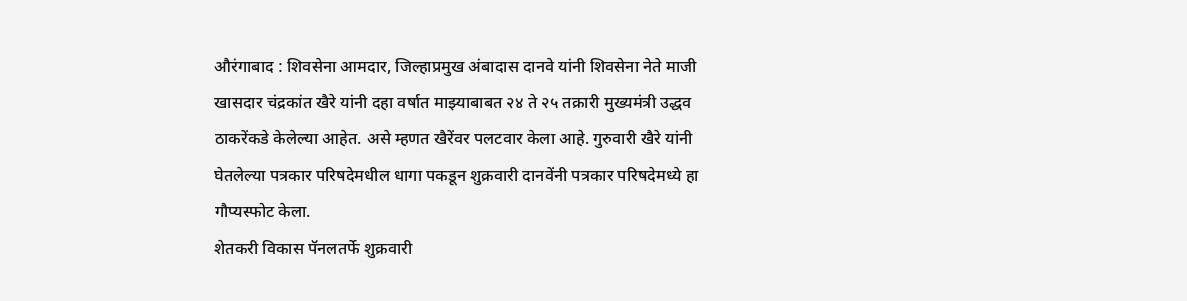औरंगाबाद : शिवसेना आमदार, जिल्हाप्रमुख अंबादास दानवे यांनी शिवसेना नेते माजी खासदार चंद्रकांत खैरे यांनी दहा वर्षात माझ्याबाबत २४ ते २५ तक्रारी मुख्यमंत्री उद्धव ठाकरेंकडे केलेल्या आहेत. असे म्हणत खैरेंवर पलटवार केला आहे. गुरुवारी खैरे यांनी घेतलेल्या पत्रकार परिषदेमधील धागा पकडून शुक्रवारी दानवेंनी पत्रकार परिषदेमध्ये हा गौप्यस्फोट केला.
शेतकरी विकास पॅनलतर्फे शुक्रवारी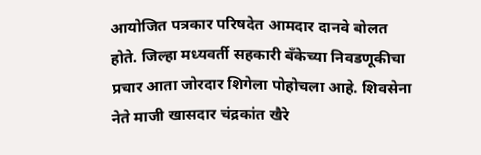आयोजित पत्रकार परिषदेत आमदार दानवे बोलत होते. जिल्हा मध्यवर्ती सहकारी बँकेच्या निवडणूकीचा प्रचार आता जोरदार शिगेला पोहोचला आहे. शिवसेना नेते माजी खासदार चंद्रकांत खैरे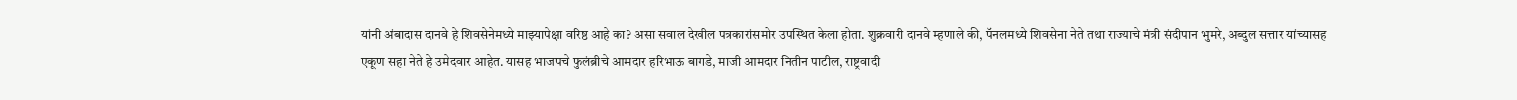यांनी अंबादास दानवे हे शिवसेनेमध्ये माझ्यापेक्षा वरिष्ठ आहे का? असा सवाल देखील पत्रकारांसमोर उपस्थित केला होता. शुक्रवारी दानवे म्हणाले की, पॅनलमध्ये शिवसेना नेते तथा राज्याचे मंत्री संदीपान भुमरे, अब्दुल सत्तार यांच्यासह एकूण सहा नेते हे उमेदवार आहेत. यासह भाजपचे फुलंब्रीचे आमदार हरिभाऊ बागडे, माजी आमदार नितीन पाटील, राष्ट्रवादी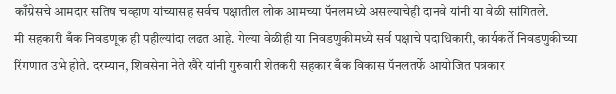काँग्रेसचे आमदार सतिष चव्हाण यांच्यासह सर्वच पक्षातील लोक आमच्या पॅनलमध्ये असल्याचेही दानवे यांनी या वेळी सांगितले.
मी सहकारी बँक निवडणूक ही पहील्यांदा लढत आहे. गेल्या वेळीही या निवडणुकीमध्ये सर्व पक्षाचे पदाधिकारी, कार्यकर्ते निवडणुकीच्या रिंगणात उभे होते. दरम्यान, शिवसेना नेते खैरे यांनी गुरुवारी शेतकरी सहकार बँक विकास पॅनलतर्फे आयोजित पत्रकार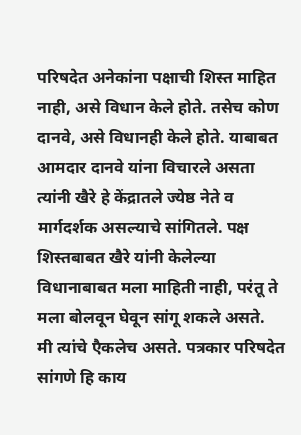परिषदेत अनेकांना पक्षाची शिस्त माहित नाही, असे विधान केले होते. तसेच कोण दानवे, असे विधानही केले होते. याबाबत आमदार दानवे यांना विचारले असता त्यांनी खैरे हे केंद्रातले ज्येष्ठ नेते व मार्गदर्शक असल्याचे सांगितले. पक्ष शिस्तबाबत खैरे यांनी केलेल्या विधानाबाबत मला माहिती नाही, परंतू ते मला बोलवून घेवून सांगू शकले असते.
मी त्यांचे एैकलेच असते. पत्रकार परिषदेत सांगणे हि काय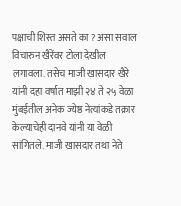पक्षाची शिस्त असते का ? असा सवाल विचारुन खैरेंवर टोला देखील लगावला. तसेच माजी खासदार खैरे यांनी दहा वर्षात माझी २४ ते २५ वेळा मुंबईतील अनेक ज्येष्ठ नेत्यांकडे तक्रार केल्याचेही दानवे यांनी या वेळी सांगितले. माजी खासदार तथा नेते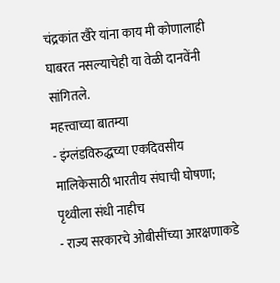चंद्रकांत खैरे यांना काय मी कोणालाही घाबरत नसल्याचेही या वेळी दानवेंनी सांगितले.
महत्त्वाच्या बातम्या
- इंग्लंडविरुद्धच्या एकदिवसीय मालिकेसाठी भारतीय संघाची घोषणा; पृथ्वीला संधी नाहीच
- राज्य सरकारचे ओबीसींच्या आरक्षणाकडे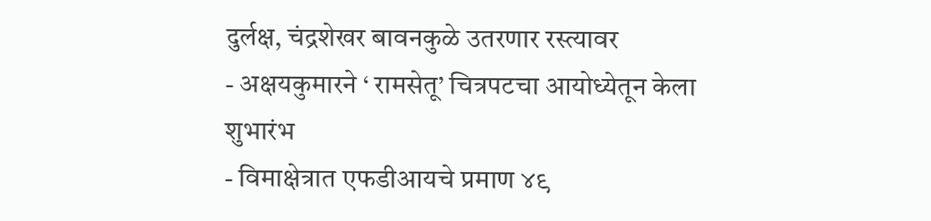दुर्लक्ष, चंद्रशेखर बावनकुळे उतरणार रस्त्यावर
- अक्षयकुमारने ‘ रामसेतू’ चित्रपटचा आयोध्येतून केला शुभारंभ
- विमाक्षेत्रात एफडीआयचे प्रमाण ४९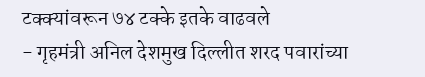टक्क्यांवरून ७४ टक्के इतके वाढवले
- गृहमंत्री अनिल देशमुख दिल्लीत शरद पवारांच्या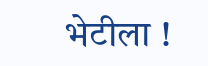भेटीला !